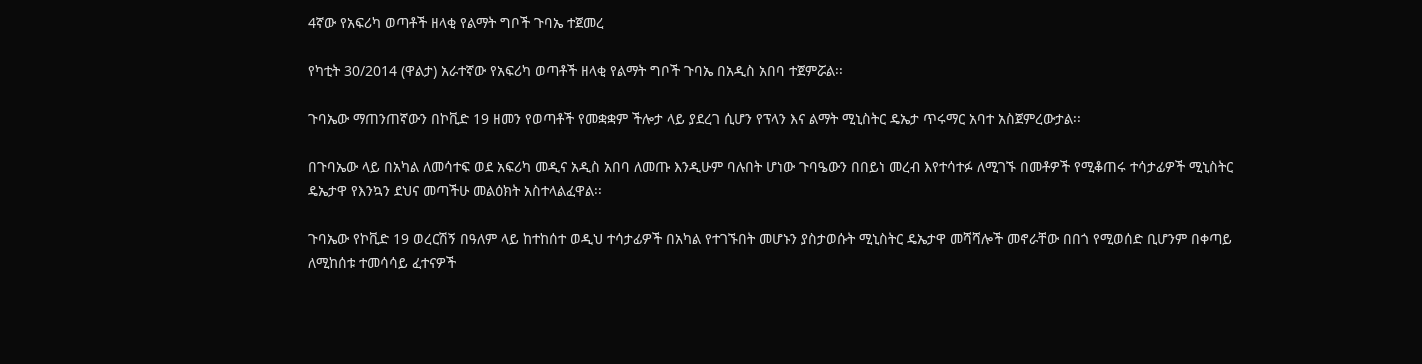4ኛው የአፍሪካ ወጣቶች ዘላቂ የልማት ግቦች ጉባኤ ተጀመረ

የካቲት 30/2014 (ዋልታ) አራተኛው የአፍሪካ ወጣቶች ዘላቂ የልማት ግቦች ጉባኤ በአዲስ አበባ ተጀምሯል፡፡

ጉባኤው ማጠንጠኛውን በኮቪድ 19 ዘመን የወጣቶች የመቋቋም ችሎታ ላይ ያደረገ ሲሆን የፕላን እና ልማት ሚኒስትር ዴኤታ ጥሩማር አባተ አስጀምረውታል፡፡

በጉባኤው ላይ በአካል ለመሳተፍ ወደ አፍሪካ መዲና አዲስ አበባ ለመጡ እንዲሁም ባሉበት ሆነው ጉባዔውን በበይነ መረብ እየተሳተፉ ለሚገኙ በመቶዎች የሚቆጠሩ ተሳታፊዎች ሚኒስትር ዴኤታዋ የእንኳን ደህና መጣችሁ መልዕክት አስተላልፈዋል፡፡

ጉባኤው የኮቪድ 19 ወረርሽኝ በዓለም ላይ ከተከሰተ ወዲህ ተሳታፊዎች በአካል የተገኙበት መሆኑን ያስታወሱት ሚኒስትር ዴኤታዋ መሻሻሎች መኖራቸው በበጎ የሚወሰድ ቢሆንም በቀጣይ ለሚከሰቱ ተመሳሳይ ፈተናዎች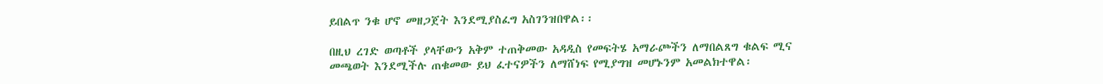ይበልጥ ንቁ ሆኖ መዘጋጀት እንደሚያስፈግ አስገንዝበዋል፡፡

በዚህ ረገድ ወጣቶች ያላቸውን አቅም ተጠቅመው አዳዲስ የመፍትሄ አማራጮችን ለማበልጸግ ቁልፍ ሚና መጫወት እንደሚችሉ ጠቁመው ይህ ፈተናዎችን ለማሸነፍ የሚያግዝ መሆኑንም አመልክተዋል፡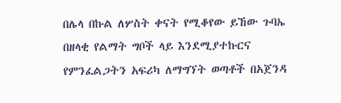በሌላ በኩል ለሦስት ቀናት የሚቆየው ይኸው ጉባኤ በዘላቂ የልማት ግቦች ላይ እንደሚያተኩርና የምንፈልጋትን አፍሪካ ለማግኘት ወጣቶች በአጀንዳ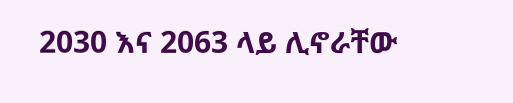2030 እና 2063 ላይ ሊኖራቸው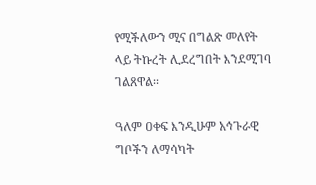የሚችለውን ሚና በግልጽ መለየት ላይ ትኩረት ሊደረግበት እንደሚገባ ገልጸዋል፡፡

ዓለም ዐቀፍ እንዲሁም አኅጉራዊ ግቦችን ለማሳካት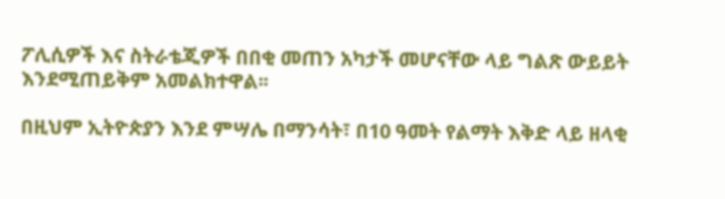ፖሊሲዎች እና ስትራቴጂዎች በበቂ መጠን አካታች መሆናቸው ላይ ግልጽ ውይይት እንደሚጠይቅም አመልክተዋል፡፡

በዚህም ኢትዮጵያን እንደ ምሣሌ በማንሳት፣ በ10 ዓመት የልማት እቅድ ላይ ዘላቂ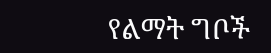የልማት ግቦች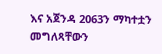እና አጀንዳ 2063ን ማካተቷን መግለጻቸውን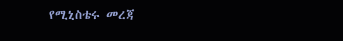የሚኒስቴሩ መረጃ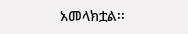አመላክቷል፡፡